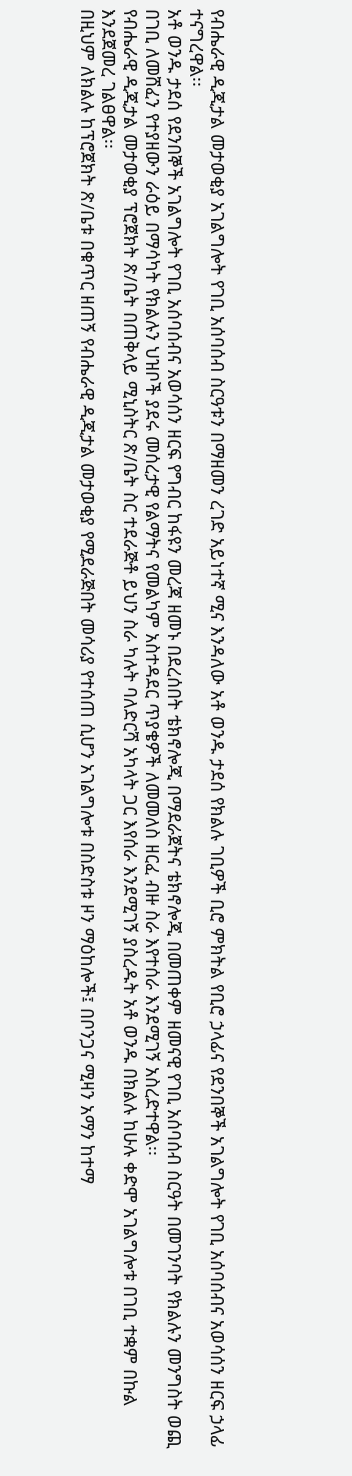የብሔራዊ ዲጂታል መታወቂያ አገልግሎት የገቢ አሰባሰብ ስርዓቱን በማዘመን ረገድ አይነተኛ ሚና እንዳለው አቶ ወንዱ ታደሰ የክልሉ ገቢዎች ቢሮ ምክትል የቢሮ ኃላፊና የደንበኞች አገልግሎት የገቢ አሰባሰብና አወሳሰን ዘርፍ ኃላፊ ተናግረዋል፡፡
አቶ ወንዱ ታደሰ የደንበኞች አገልግሎት የገቢ አሰባሰብና አወሳሰን ዘርፍ የግብር ከፋዩን መረጃ ዘመኑ በደረሰበት ቴክኖሎጂ በማደራጀትና ቴክኖሎጂ በመጠቀም ዘመናዊ የገቢ አሰባሰብ ስርዓት በመገንባት የክልሉን መንግስት ወጪ በገቢ ለመሸፈን የተያዘውን ራዕይ በማሳካት የክልሉን ህዝቦች ያደሩ መሰረታዊ የልማትና የመልካም አስተዳደር ጥያቄዎች ለመመለስ ዘርፈ ብዙ ስራ እየተሰራ እንደሚገኝ አስረድተዋል፡፡
የብሔራዊ ዲጂታል መታወቂያ ፕሮጀክት ጽ/ቤት በጠቅላይ ሚኒስትር ጽ/ቤት ስር ተደራጅቶ ይህን ስራ ካሉት ባለድርሻ አካላት ጋር እየሰራ እንደሚገኝ ያስረዱት አቶ ወንዱ በክልሉ ከሁሉ ቀድሞ አገልግሎቱ በገቢ ተቋም በኩል እንደጀመረ ገልፀዋል፡፡
በዚህም ለክልሉ ከፕሮጀክት ጽ/ቤቱ በቁጥር ዘጠኝ የብሔራዊ ዲጂታል መታወቂያ የሚደራጅበት መሳሪያ የተሰጠ ሲሆን አገልግሎቱ በስድስቱ ዞን ማዕከሎች፤ በቦንጋና ሚዛን አማን ከተማ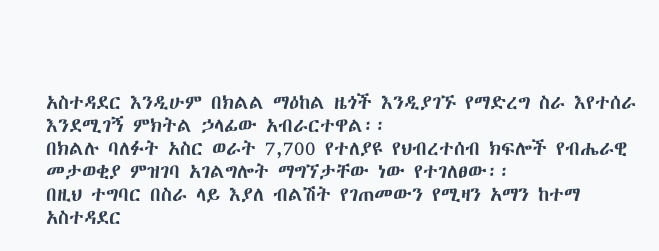አስተዳደር እንዲሁም በክልል ማዕከል ዜጎች እንዲያገኙ የማድረግ ስራ እየተሰራ እንደሚገኝ ምክትል ኃላፊው አብራርተዋል፡፡
በክልሉ ባለፉት አስር ወራት 7,700 የተለያዩ የህብረተሰብ ክፍሎች የብሔራዊ መታወቂያ ምዝገባ አገልግሎት ማግኘታቸው ነው የተገለፀው፡፡
በዚህ ተግባር በስራ ላይ እያለ ብልሽት የገጠመውን የሚዛን አማን ከተማ አስተዳደር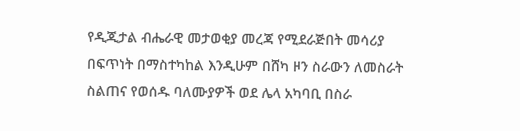የዲጂታል ብሔራዊ መታወቂያ መረጃ የሚደራጅበት መሳሪያ በፍጥነት በማስተካከል እንዲሁም በሸካ ዞን ስራውን ለመስራት ስልጠና የወሰዱ ባለሙያዎች ወደ ሌላ አካባቢ በስራ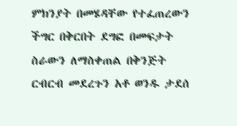ምክንያት በመሄዳቸው የተፈጠረውን ችግር በቅርበት ደግፎ በመፍታት ስራውን ለማስቀጠል በቅንጅት ርብርብ መደረጉን አቶ ወንዱ ታደሰ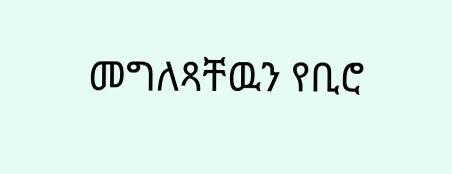መግለጻቸዉን የቢሮ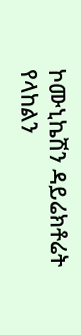ኮሙኒኬሽን ዳይሬክቶሬት የላከልን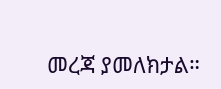መረጃ ያመለክታል።